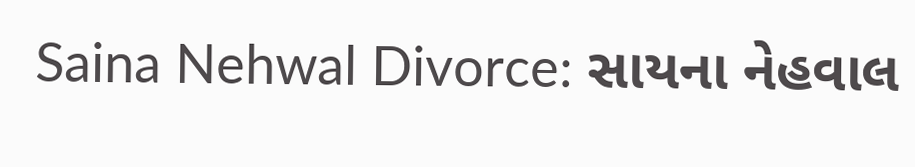Saina Nehwal Divorce: સાયના નેહવાલ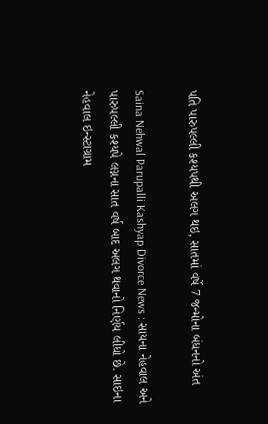પતિ પારુપલ્લી કશ્યપથી અલગ થઇ, સાતમાં વર્ષે 7 જન્મોના બંધનનો અંત

Saina Nehwal Parupalli Kashyap Divorce News : સાયના નેહવાલ અને પારુપલ્લી કશ્યપે લગ્નના સાત વર્ષ બાદ અલગ થવાનો નિર્ણય લીધો છે. સાઇના નેહવાલ ઇન્સ્ટાગ્રામ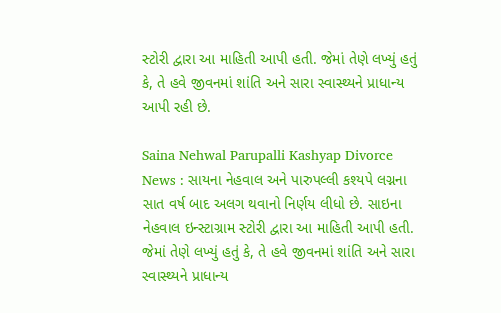સ્ટોરી દ્વારા આ માહિતી આપી હતી. જેમાં તેણે લખ્યું હતું કે, તે હવે જીવનમાં શાંતિ અને સારા સ્વાસ્થ્યને પ્રાધાન્ય આપી રહી છે.

Saina Nehwal Parupalli Kashyap Divorce News : સાયના નેહવાલ અને પારુપલ્લી કશ્યપે લગ્નના સાત વર્ષ બાદ અલગ થવાનો નિર્ણય લીધો છે. સાઇના નેહવાલ ઇન્સ્ટાગ્રામ સ્ટોરી દ્વારા આ માહિતી આપી હતી. જેમાં તેણે લખ્યું હતું કે, તે હવે જીવનમાં શાંતિ અને સારા સ્વાસ્થ્યને પ્રાધાન્ય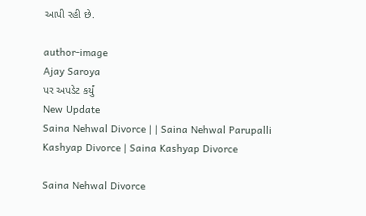આપી રહી છે.

author-image
Ajay Saroya
પર અપડેટ કર્યું
New Update
Saina Nehwal Divorce | | Saina Nehwal Parupalli Kashyap Divorce | Saina Kashyap Divorce

Saina Nehwal Divorce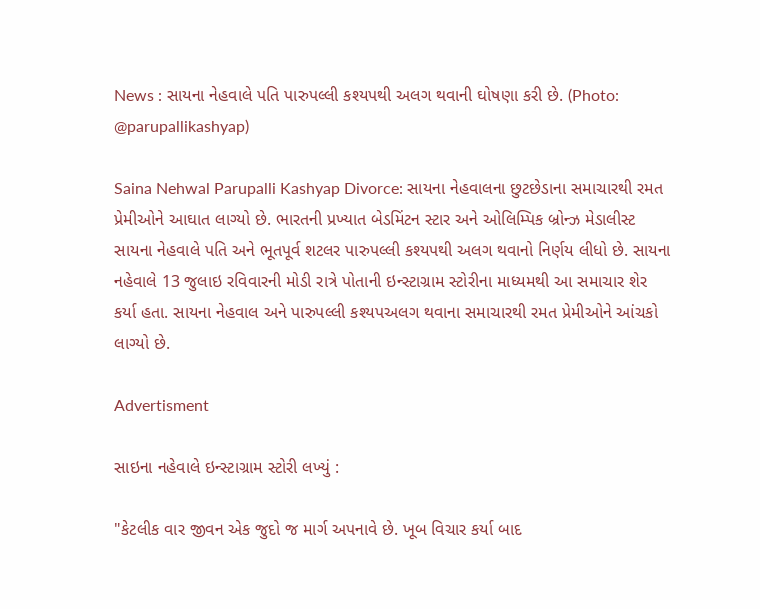News : સાયના નેહવાલે પતિ પારુપલ્લી કશ્યપથી અલગ થવાની ઘોષણા કરી છે. (Photo: @parupallikashyap)

Saina Nehwal Parupalli Kashyap Divorce: સાયના નેહવાલના છુટછેડાના સમાચારથી રમત પ્રેમીઓને આઘાત લાગ્યો છે. ભારતની પ્રખ્યાત બેડમિંટન સ્ટાર અને ઓલિમ્પિક બ્રોન્ઝ મેડાલીસ્ટ સાયના નેહવાલે પતિ અને ભૂતપૂર્વ શટલર પારુપલ્લી કશ્યપથી અલગ થવાનો નિર્ણય લીધો છે. સાયના નહેવાલે 13 જુલાઇ રવિવારની મોડી રાત્રે પોતાની ઇન્સ્ટાગ્રામ સ્ટોરીના માધ્યમથી આ સમાચાર શેર કર્યા હતા. સાયના નેહવાલ અને પારુપલ્લી કશ્યપઅલગ થવાના સમાચારથી રમત પ્રેમીઓને આંચકો લાગ્યો છે.

Advertisment

સાઇના નહેવાલે ઇન્સ્ટાગ્રામ સ્ટોરી લખ્યું :

"કેટલીક વાર જીવન એક જુદો જ માર્ગ અપનાવે છે. ખૂબ વિચાર કર્યા બાદ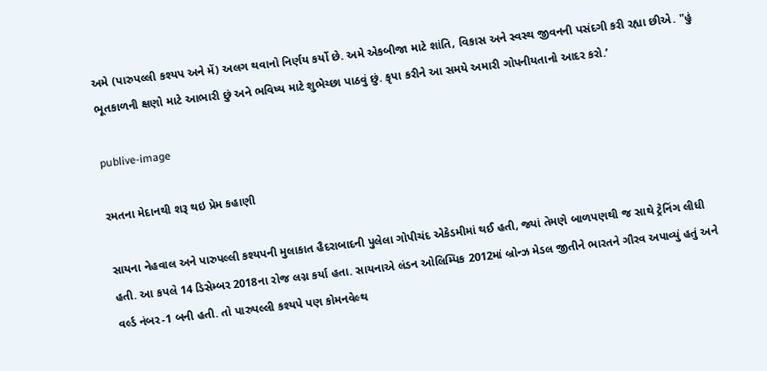અમે (પારુપલ્લી કશ્યપ અને મેં) અલગ થવાનો નિર્ણય કર્યો છે. અમે એકબીજા માટે શાંતિ, વિકાસ અને સ્વસ્થ જીવનની પસંદગી કરી રહ્યા છીએ. "હું ભૂતકાળની ક્ષણો માટે આભારી છું અને ભવિષ્ય માટે શુભેચ્છા પાઠવું છું. કૃપા કરીને આ સમયે અમારી ગોપનીયતાનો આદર કરો.’

publive-image

રમતના મેદાનથી શરૂ થઇ પ્રેમ કહાણી

સાયના નેહવાલ અને પારુપલ્લી કશ્યપની મુલાકાત હૈદરાબાદની પુલેલા ગોપીચંદ એકેડમીમાં થઈ હતી, જ્યાં તેમણે બાળપણથી જ સાથે ટ્રેનિંગ લીધી હતી. આ કપલે 14 ડિસેમ્બર 2018ના રોજ લગ્ન કર્યા હતા. સાયનાએ લંડન ઓલિમ્પિક 2012માં બ્રોન્ઝ મેડલ જીતીને ભારતને ગૌરવ અપાવ્યું હતું અને વર્લ્ડ નંબર-1 બની હતી. તો પારુપલ્લી કશ્યપે પણ કોમનવેલ્થ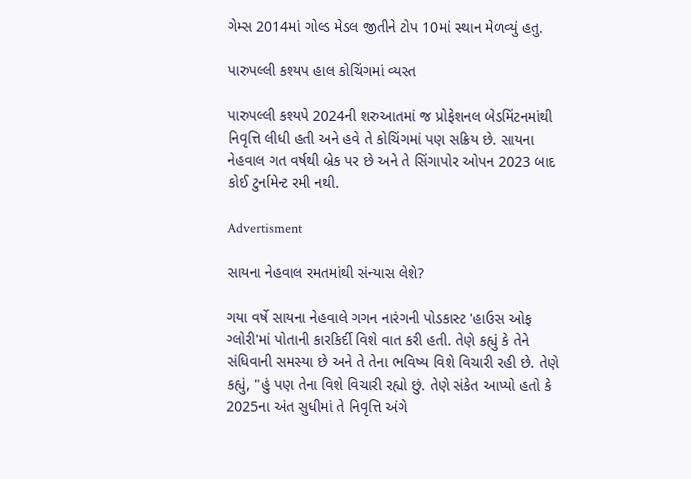ગેમ્સ 2014માં ગોલ્ડ મેડલ જીતીને ટોપ 10માં સ્થાન મેળવ્યું હતુ.

પારુપલ્લી કશ્યપ હાલ કોચિંગમાં વ્યસ્ત

પારુપલ્લી કશ્યપે 2024ની શરુઆતમાં જ પ્રોફેશનલ બેડમિંટનમાંથી નિવૃત્તિ લીધી હતી અને હવે તે કોચિંગમાં પણ સક્રિય છે. સાયના નેહવાલ ગત વર્ષથી બ્રેક પર છે અને તે સિંગાપોર ઓપન 2023 બાદ કોઈ ટુર્નામેન્ટ રમી નથી.

Advertisment

સાયના નેહવાલ રમતમાંથી સંન્યાસ લેશે?

ગયા વર્ષે સાયના નેહવાલે ગગન નારંગની પોડકાસ્ટ 'હાઉસ ઓફ ગ્લોરી'માં પોતાની કારકિર્દી વિશે વાત કરી હતી. તેણે કહ્યું કે તેને સંધિવાની સમસ્યા છે અને તે તેના ભવિષ્ય વિશે વિચારી રહી છે. તેણે કહ્યું, "હું પણ તેના વિશે વિચારી રહ્યો છું. તેણે સંકેત આપ્યો હતો કે 2025ના અંત સુધીમાં તે નિવૃત્તિ અંગે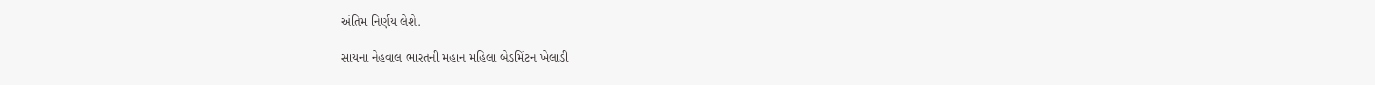અંતિમ નિર્ણય લેશે.

સાયના નેહવાલ ભારતની મહાન મહિલા બેડમિંટન ખેલાડી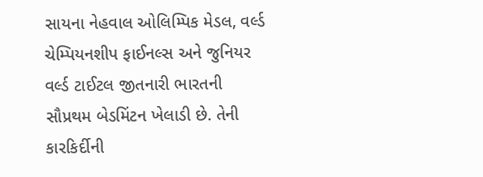સાયના નેહવાલ ઓલિમ્પિક મેડલ, વર્લ્ડ ચેમ્પિયનશીપ ફાઈનલ્સ અને જુનિયર વર્લ્ડ ટાઈટલ જીતનારી ભારતની સૌપ્રથમ બેડમિંટન ખેલાડી છે. તેની કારકિર્દીની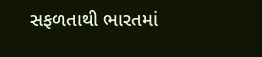સફળતાથી ભારતમાં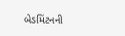બેડમિંટનની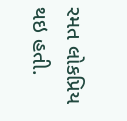રમત લોકપ્રિય થઇ હતી.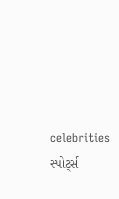celebrities સ્પોર્ટ્સ